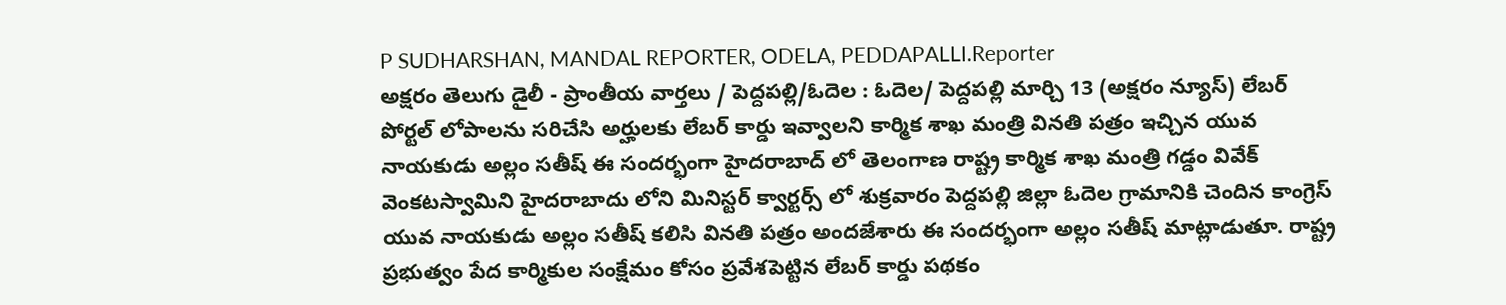P SUDHARSHAN, MANDAL REPORTER, ODELA, PEDDAPALLI.Reporter
అక్షరం తెలుగు డైలీ - ప్రాంతీయ వార్తలు / పెద్దపల్లి/ఓదెల : ఓదెల/ పెద్దపల్లి మార్చి 13 (అక్షరం న్యూస్) లేబర్ పోర్టల్ లోపాలను సరిచేసి అర్హులకు లేబర్ కార్డు ఇవ్వాలని కార్మిక శాఖ మంత్రి వినతి పత్రం ఇచ్చిన యువ నాయకుడు అల్లం సతీష్ ఈ సందర్భంగా హైదరాబాద్ లో తెలంగాణ రాష్ట్ర కార్మిక శాఖ మంత్రి గడ్డం వివేక్ వెంకటస్వామిని హైదరాబాదు లోని మినిస్టర్ క్వార్టర్స్ లో శుక్రవారం పెద్దపల్లి జిల్లా ఓదెల గ్రామానికి చెందిన కాంగ్రెస్ యువ నాయకుడు అల్లం సతీష్ కలిసి వినతి పత్రం అందజేశారు ఈ సందర్భంగా అల్లం సతీష్ మాట్లాడుతూ. రాష్ట్ర ప్రభుత్వం పేద కార్మికుల సంక్షేమం కోసం ప్రవేశపెట్టిన లేబర్ కార్డు పథకం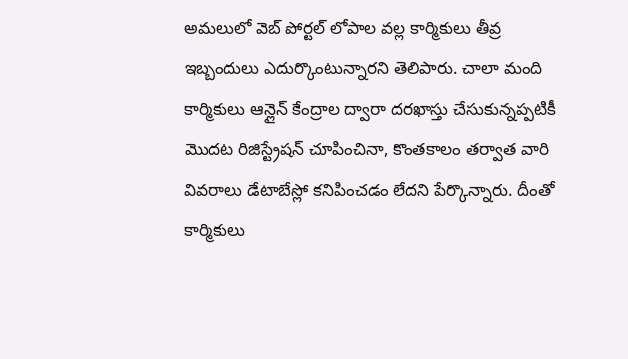అమలులో వెబ్ పోర్టల్ లోపాల వల్ల కార్మికులు తీవ్ర ఇబ్బందులు ఎదుర్కొంటున్నారని తెలిపారు. చాలా మంది కార్మికులు ఆన్లైన్ కేంద్రాల ద్వారా దరఖాస్తు చేసుకున్నప్పటికీ మొదట రిజిస్ట్రేషన్ చూపించినా, కొంతకాలం తర్వాత వారి వివరాలు డేటాబేస్లో కనిపించడం లేదని పేర్కొన్నారు. దీంతో కార్మికులు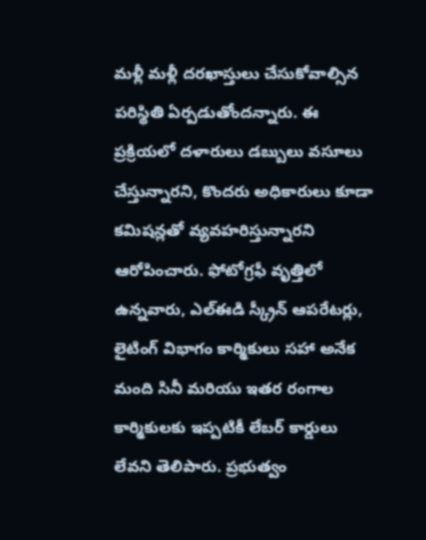మళ్లీ మళ్లీ దరఖాస్తులు చేసుకోవాల్సిన పరిస్థితి ఏర్పడుతోందన్నారు. ఈ ప్రక్రియలో దళారులు డబ్బులు వసూలు చేస్తున్నారని, కొందరు అధికారులు కూడా కమిషన్లతో వ్యవహరిస్తున్నారని ఆరోపించారు. ఫోటోగ్రఫీ వృత్తిలో ఉన్నవారు, ఎల్ఈడి స్క్రీన్ ఆపరేటర్లు, లైటింగ్ విభాగం కార్మికులు సహా అనేక మంది సినీ మరియు ఇతర రంగాల కార్మికులకు ఇప్పటికీ లేబర్ కార్డులు లేవని తెలిపారు. ప్రభుత్వం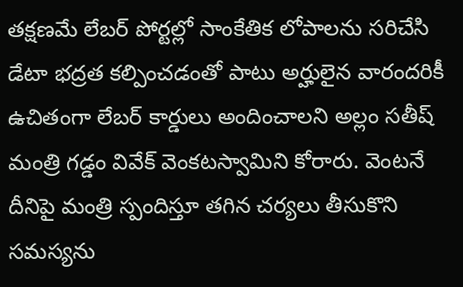తక్షణమే లేబర్ పోర్టల్లో సాంకేతిక లోపాలను సరిచేసి డేటా భద్రత కల్పించడంతో పాటు అర్హులైన వారందరికీ ఉచితంగా లేబర్ కార్డులు అందించాలని అల్లం సతీష్ మంత్రి గడ్డం వివేక్ వెంకటస్వామిని కోరారు. వెంటనే దీనిపై మంత్రి స్పందిస్తూ తగిన చర్యలు తీసుకొని సమస్యను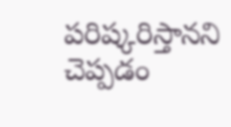పరిష్కరిస్తానని చెప్పడం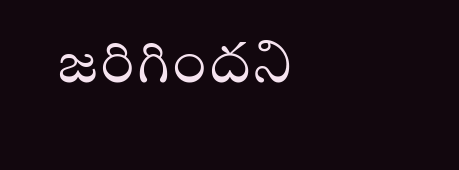జరిగిందని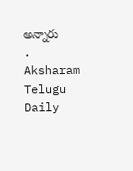అన్నారు
.
Aksharam Telugu Daily